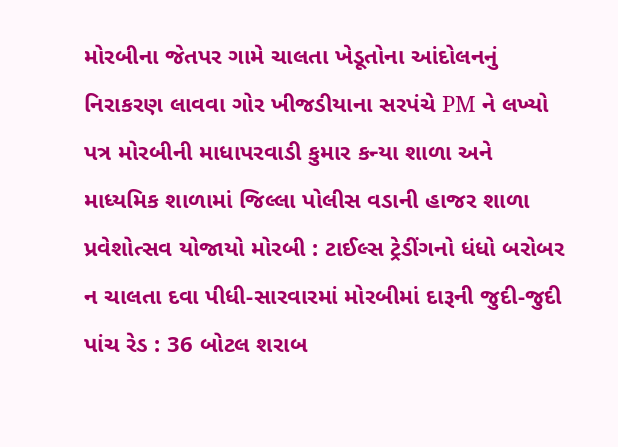મોરબીના જેતપર ગામે ચાલતા ખેડૂતોના આંદોલનનું નિરાકરણ લાવવા ગોર ખીજડીયાના સરપંચે PM ને લખ્યો પત્ર મોરબીની માધાપરવાડી કુમાર કન્યા શાળા અને માધ્યમિક શાળામાં જિલ્લા પોલીસ વડાની હાજર શાળા પ્રવેશોત્સવ યોજાયો મોરબી : ટાઈલ્સ ટ્રેડીંગનો ધંધો બરોબર ન ચાલતા દવા પીધી-સારવારમાં મોરબીમાં દારૂની જુદી-જુદી પાંચ રેડ : 36 બોટલ શરાબ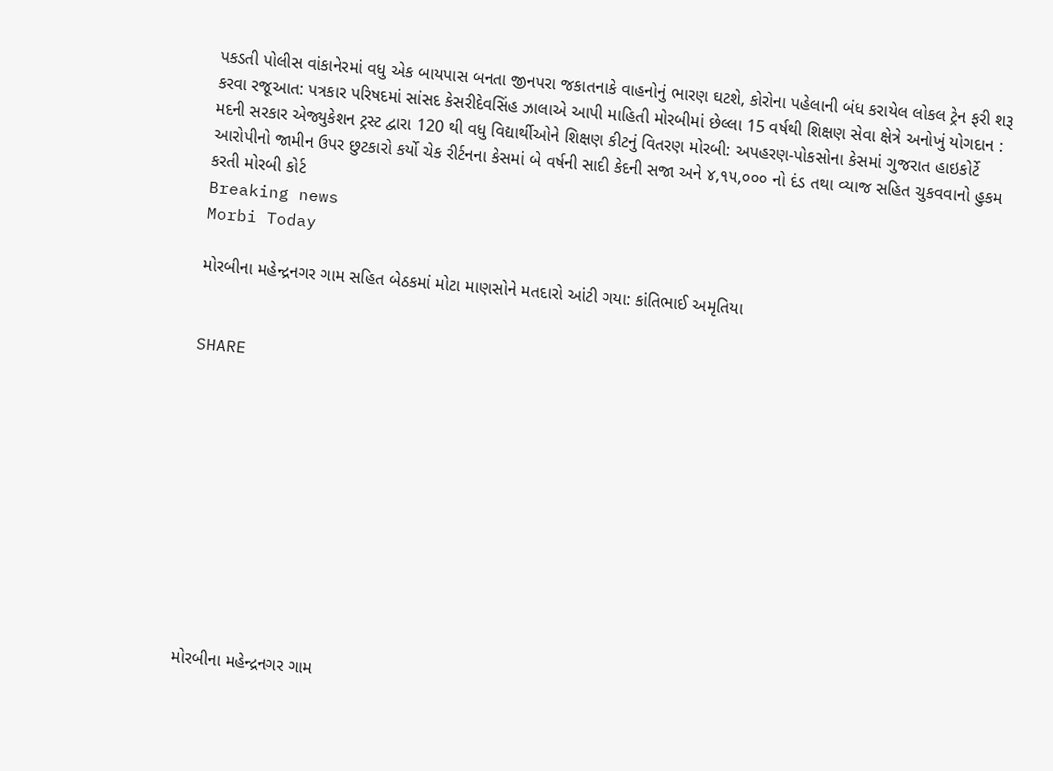પકડતી પોલીસ વાંકાનેરમાં વધુ એક બાયપાસ બનતા જીનપરા જકાતનાકે વાહનોનું ભારણ ઘટશે, કોરોના પહેલાની બંધ કરાયેલ લોકલ ટ્રેન ફરી શરૂ કરવા રજૂઆત: પત્રકાર પરિષદમાં સાંસદ કેસરીદેવસિંહ ઝાલાએ આપી માહિતી મોરબીમાં છેલ્લા 15 વર્ષથી શિક્ષણ સેવા ક્ષેત્રે અનોખું યોગદાન : મદની સરકાર એજ્યુકેશન ટ્રસ્ટ દ્વારા 120 થી વધુ વિદ્યાર્થીઓને શિક્ષણ કીટનું વિતરણ મોરબી: અપહરણ-પોકસોના કેસમાં ગુજરાત હાઇકોર્ટે આરોપીનો જામીન ઉપર છુટકારો કર્યો ચેક રીર્ટનના કેસમાં બે વર્ષની સાદી કેદની સજા અને ૪,૧૫,૦૦૦ નો દંડ તથા વ્યાજ સહિત ચુકવવાનો હુકમ કરતી મોરબી કોર્ટ
Breaking news
Morbi Today

મોરબીના મહેન્દ્રનગર ગામ સહિત બેઠકમાં મોટા માણસોને મતદારો આંટી ગયા: કાંતિભાઈ અમૃતિયા


SHARE











મોરબીના મહેન્દ્રનગર ગામ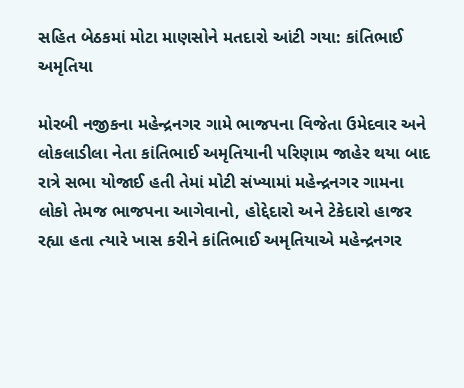સહિત બેઠકમાં મોટા માણસોને મતદારો આંટી ગયા: કાંતિભાઈ અમૃતિયા

મોરબી નજીકના મહેન્દ્રનગર ગામે ભાજપના વિજેતા ઉમેદવાર અને લોકલાડીલા નેતા કાંતિભાઈ અમૃતિયાની પરિણામ જાહેર થયા બાદ રાત્રે સભા યોજાઈ હતી તેમાં મોટી સંખ્યામાં મહેન્દ્રનગર ગામના લોકો તેમજ ભાજપના આગેવાનો, હોદ્દેદારો અને ટેકેદારો હાજર રહ્યા હતા ત્યારે ખાસ કરીને કાંતિભાઈ અમૃતિયાએ મહેન્દ્રનગર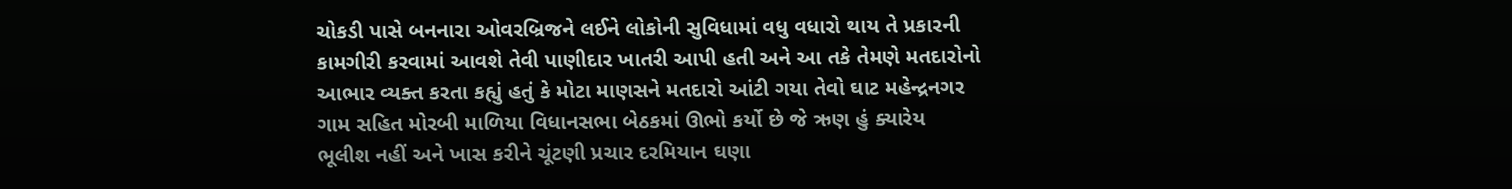ચોકડી પાસે બનનારા ઓવરબ્રિજને લઈને લોકોની સુવિધામાં વધુ વધારો થાય તે પ્રકારની કામગીરી કરવામાં આવશે તેવી પાણીદાર ખાતરી આપી હતી અને આ તકે તેમણે મતદારોનો આભાર વ્યક્ત કરતા કહ્યું હતું કે મોટા માણસને મતદારો આંટી ગયા તેવો ઘાટ મહેન્દ્રનગર ગામ સહિત મોરબી માળિયા વિધાનસભા બેઠકમાં ઊભો કર્યો છે જે ઋણ હું ક્યારેય ભૂલીશ નહીં અને ખાસ કરીને ચૂંટણી પ્રચાર દરમિયાન ઘણા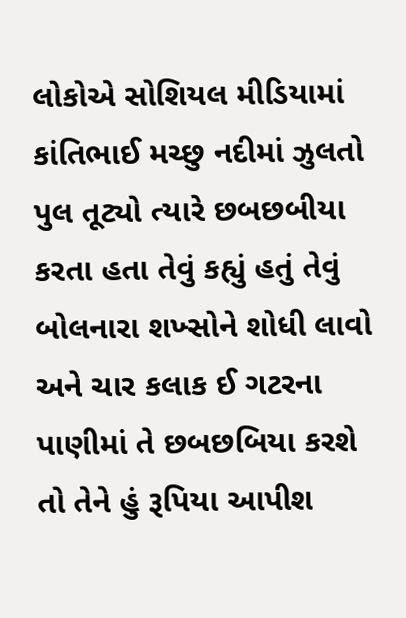લોકોએ સોશિયલ મીડિયામાં કાંતિભાઈ મચ્છુ નદીમાં ઝુલતો પુલ તૂટ્યો ત્યારે છબછબીયા કરતા હતા તેવું કહ્યું હતું તેવું બોલનારા શખ્સોને શોધી લાવો અને ચાર કલાક ઈ ગટરના પાણીમાં તે છબછબિયા કરશે તો તેને હું રૂપિયા આપીશ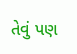તેવું પણ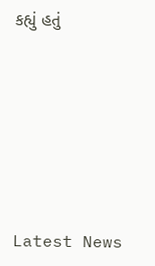કહ્યું હતું






Latest News